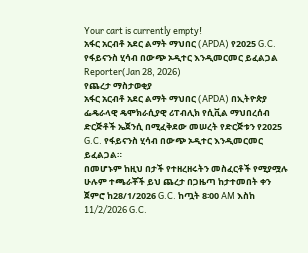Your cart is currently empty!
አፋር አርብቶ አደር ልማት ማህበር (APDA) የ2025 G.C. የፋይናንስ ሂሳብ በውጭ ኦዲተር እንዲመርመር ይፈልጋል
Reporter(Jan 28, 2026)
የጨረታ ማስታወቂያ
አፋር አርብቶ አደር ልማት ማህበር (APDA) በኢትዮጵያ ፌዴራላዊ ዴሞክራሲያዊ ሪፐብሊክ የሲቪል ማህበረሰብ ድርጅቶች ኤጀንሲ በሚፈቅደው መሠረት የድርጅቱን የ2025 G.C. የፋይናንስ ሂሳብ በውጭ ኦዲተር እንዲመርመር ይፈልጋል።
በመሆኑም ከዚህ በታች የተዘረዘሩትን መስፈርቶች የሚያሟሉ ሁሉም ተጫራቾች ይህ ጨረታ በጋዜጣ ከታተመበት ቀን ጀምሮ ከ28/1/2026 G.C. ከጧት 8፡00 AM እስከ 11/2/2026 G.C.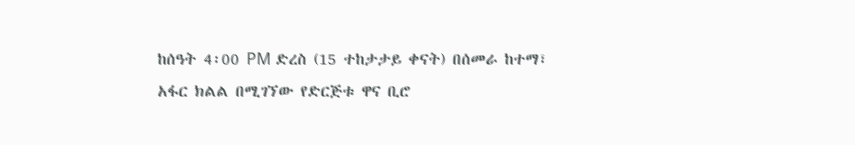ከሰዓት 4፡00 PM ድረስ (15 ተከታታይ ቀናት) በሰመራ ከተማ፣ አፋር ክልል በሚገኘው የድርጅቱ ዋና ቢሮ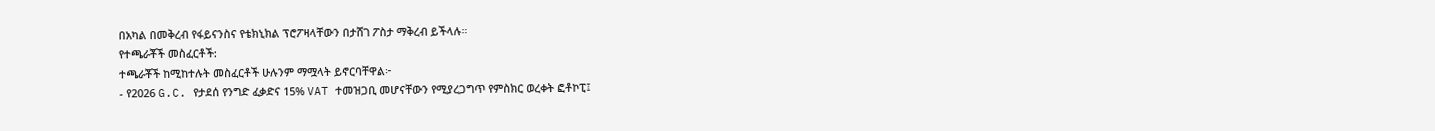በአካል በመቅረብ የፋይናንስና የቴክኒክል ፕሮፖዛላቸውን በታሸገ ፖስታ ማቅረብ ይችላሉ።
የተጫራቾች መስፈርቶች:
ተጫራቾች ከሚከተሉት መስፈርቶች ሁሉንም ማሟላት ይኖርባቸዋል፦
- የ2026 G.C. የታደሰ የንግድ ፈቃድና 15% VAT ተመዝጋቢ መሆናቸውን የሚያረጋግጥ የምስክር ወረቀት ፎቶኮፒ፤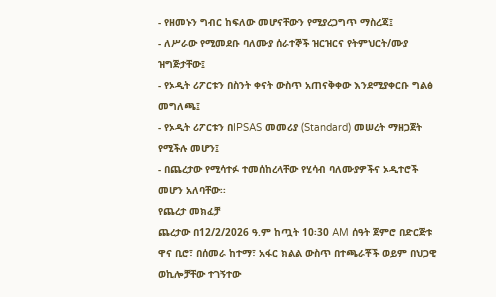- የዘመኑን ግብር ከፍለው መሆናቸውን የሚያረጋግጥ ማስረጃ፤
- ለሥራው የሚመደቡ ባለሙያ ሰራተኞች ዝርዝርና የትምህርት/ሙያ ዝግጅታቸው፤
- የኦዲት ሪፖርቱን በስንት ቀናት ውስጥ አጠናቅቀው እንደሚያቀርቡ ግልፅ መግለጫ፤
- የኦዲት ሪፖርቱን በIPSAS መመሪያ (Standard) መሠረት ማዘጋጀት የሚችሉ መሆን፤
- በጨረታው የሚሳተፉ ተመሰከረላቸው የሂሳብ ባለሙያዎችና ኦዲተሮች መሆን አለባቸው፡፡
የጨረታ መክፈቻ
ጨረታው በ12/2/2026 ዓ.ም ከጧት 10፡30 AM ሰዓት ጀምሮ በድርጅቱ ዋና ቢሮ፣ በሰመራ ከተማ፣ አፋር ክልል ውስጥ በተጫራቾች ወይም በህጋዊ ወኪሎቻቸው ተገኝተው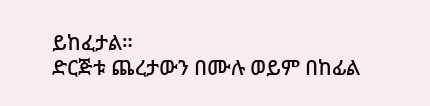ይከፈታል።
ድርጅቱ ጨረታውን በሙሉ ወይም በከፊል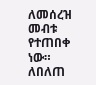ለመሰረዝ መብቱ የተጠበቀ ነው።
ለበለጠ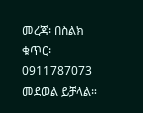መረጃ፡ በስልክ ቁጥር፡ 0911787073 መደወል ይቻላል።